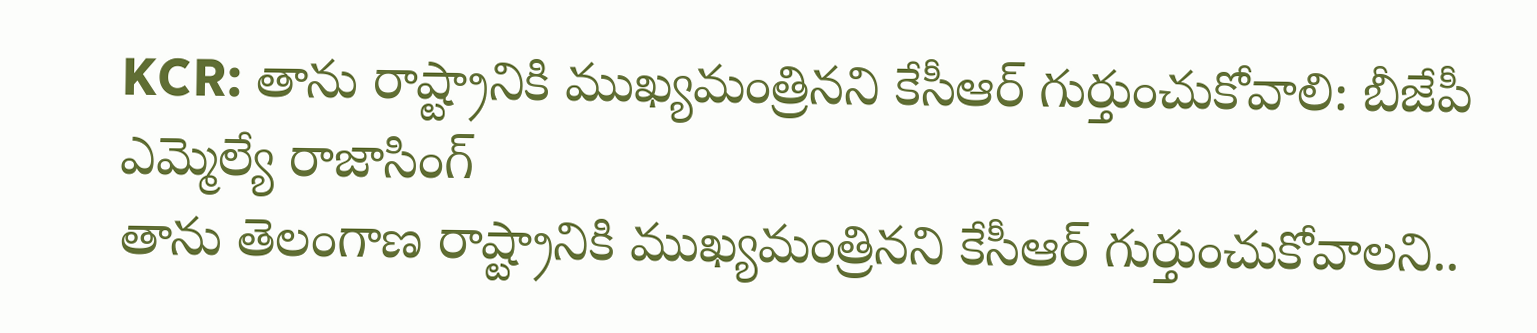KCR: తాను రాష్ట్రానికి ముఖ్యమంత్రినని కేసీఆర్ గుర్తుంచుకోవాలి: బీజేపీ ఎమ్మెల్యే రాజాసింగ్
తాను తెలంగాణ రాష్ట్రానికి ముఖ్యమంత్రినని కేసీఆర్ గుర్తుంచుకోవాలని..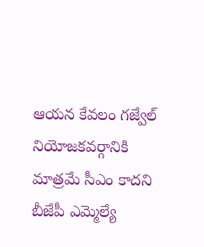ఆయన కేవలం గజ్వేల్ నియోజకవర్గానికి మాత్రమే సీఎం కాదని బీజేపీ ఎమ్మెల్యే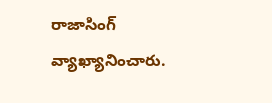రాజాసింగ్ వ్యాఖ్యానించారు.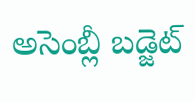అసెంబ్లీ బడ్జెట్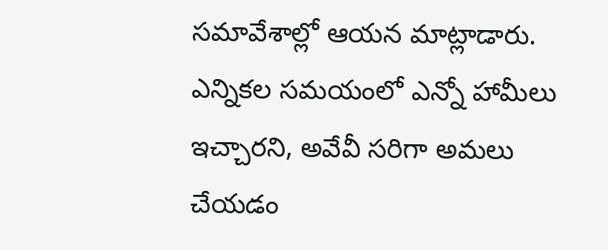సమావేశాల్లో ఆయన మాట్లాడారు. ఎన్నికల సమయంలో ఎన్నో హామీలు ఇచ్చారని, అవేవీ సరిగా అమలు చేయడం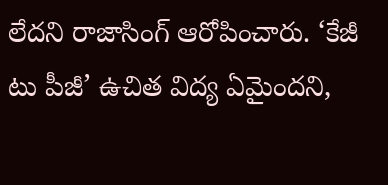లేదని రాజాసింగ్ ఆరోపించారు. ‘కేజీ టు పీజీ’ ఉచిత విద్య ఏమైందని,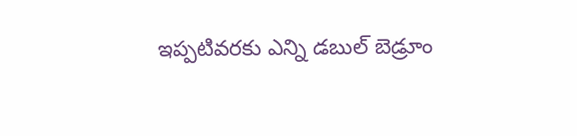ఇప్పటివరకు ఎన్ని డబుల్ బెడ్రూం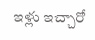ఇళ్లు ఇచ్చారో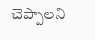చెప్పాలని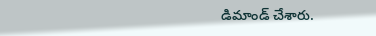డిమాండ్ చేశారు.